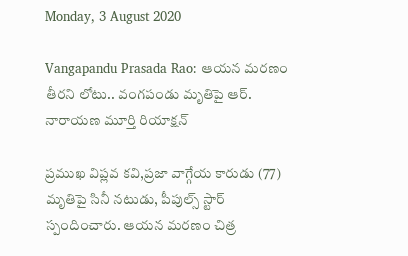Monday, 3 August 2020

Vangapandu Prasada Rao: ఆయన మరణం తీరని లోటు.. వంగపండు మృతిపై ఆర్. నారాయణ మూర్తి రియాక్షన్

ప్రముఖ విప్లవ కవి,ప్రజా వాగ్గేయ కారుడు (77) మృతిపై సినీ నటుడు, పీపుల్స్ స్టార్ స్పందించారు. ఆయన మరణం చిత్ర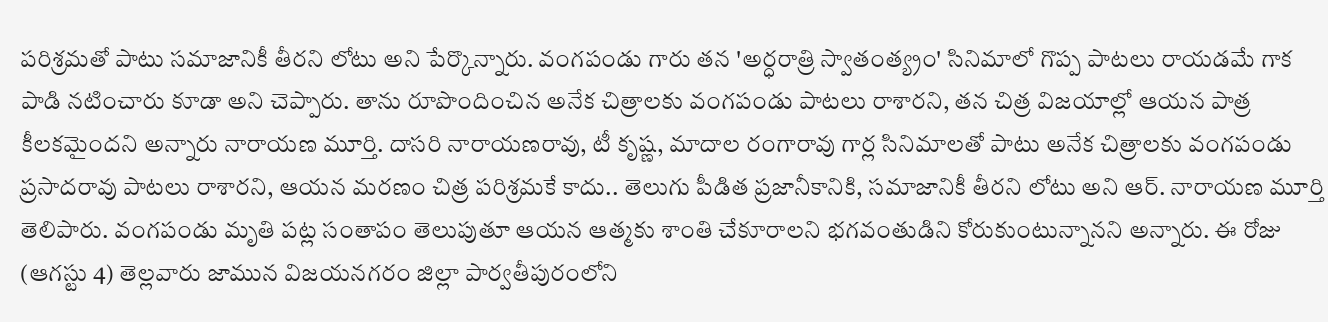పరిశ్రమతో పాటు సమాజానికీ తీరని లోటు అని పేర్కొన్నారు. వంగపండు గారు తన 'అర్ధరాత్రి స్వాతంత్య్రం' సినిమాలో గొప్ప పాటలు రాయడమే గాక పాడి నటించారు కూడా అని చెప్పారు. తాను రూపొందించిన అనేక చిత్రాలకు వంగపండు పాటలు రాశారని, తన చిత్ర విజయాల్లో ఆయన పాత్ర కీలకమైందని అన్నారు నారాయణ మూర్తి. దాసరి నారాయణరావు, టీ కృష్ణ, మాదాల రంగారావు గార్ల సినిమాలతో పాటు అనేక చిత్రాలకు వంగపండు ప్రసాదరావు పాటలు రాశారని, ఆయన మరణం చిత్ర పరిశ్రమకే కాదు.. తెలుగు పీడిత ప్రజానీకానికి, సమాజానికీ తీరని లోటు అని ఆర్. నారాయణ మూర్తి తెలిపారు. వంగపండు మృతి పట్ల సంతాపం తెలుపుతూ ఆయన ఆత్మకు శాంతి చేకూరాలని భగవంతుడిని కోరుకుంటున్నానని అన్నారు. ఈ రోజు (ఆగస్టు 4) తెల్లవారు జామున విజయనగరం జిల్లా పార్వతీపురంలోని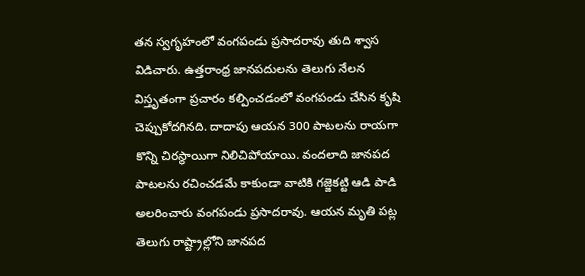తన స్వగృహంలో వంగపండు ప్రసాదరావు తుది శ్వాస విడిచారు. ఉత్తరాంధ్ర జానపదులను తెలుగు నేలన విస్తృతంగా ప్రచారం కల్పించడంలో వంగపండు చేసిన కృషి చెప్పుకోదగినది. దాదాపు ఆయన 300 పాటలను రాయగా కొన్ని చిరస్థాయిగా నిలిచిపోయాయి. వందలాది జానపద పాటలను రచించడమే కాకుండా వాటికి గజ్జెకట్టి ఆడి పాడి అలరించారు వంగపండు ప్రసాదరావు. ఆయన మృతి పట్ల తెలుగు రాష్ట్రాల్లోని జానపద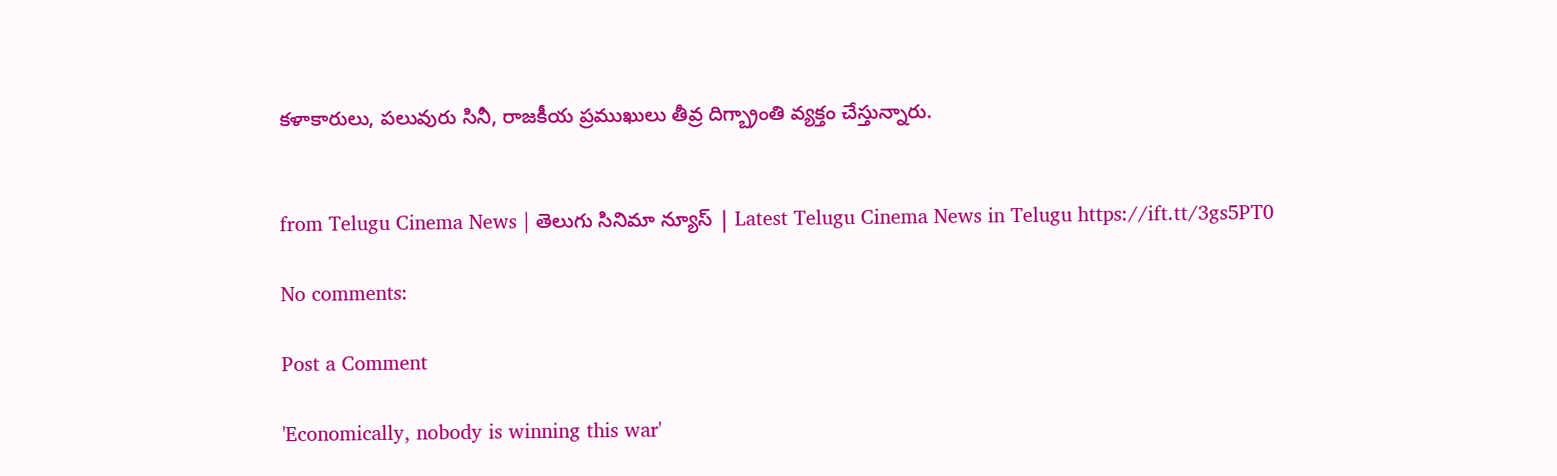కళాకారులు, పలువురు సినీ, రాజకీయ ప్రముఖులు తీవ్ర దిగ్బ్రాంతి వ్యక్తం చేస్తున్నారు.


from Telugu Cinema News | తెలుగు సినిమా న్యూస్ | Latest Telugu Cinema News in Telugu https://ift.tt/3gs5PT0

No comments:

Post a Comment

'Economically, nobody is winning this war'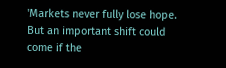'Markets never fully lose hope. But an important shift could come if the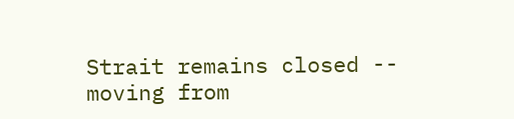Strait remains closed -- moving from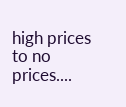high prices to no prices....